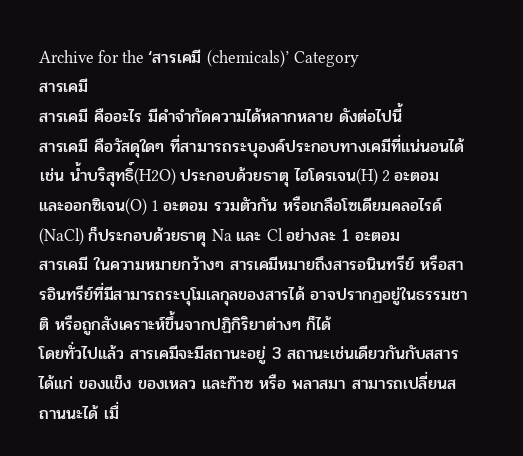Archive for the ‘สารเคมี (chemicals)’ Category
สารเคมี
สารเคมี คืออะไร มีคำจำกัดความได้หลากหลาย ดังต่อไปนี้
สารเคมี คือวัสดุใดๆ ที่สามารถระบุองค์ประกอบทางเคมีที่แน่นอนได้ เช่น น้ำบริสุทธิ์(H2O) ประกอบด้วยธาตุ ไฮโดรเจน(H) 2 อะตอม และออกซิเจน(O) 1 อะตอม รวมตัวกัน หรือเกลือโซเดียมคลอไรด์ (NaCl) ก็ประกอบด้วยธาตุ Na และ Cl อย่างละ 1 อะตอม
สารเคมี ในความหมายกว้างๆ สารเคมีหมายถึงสารอนินทรีย์ หรือสารอินทรีย์ที่มีสามารถระบุโมเลกุลของสารได้ อาจปรากฏอยู่ในธรรมชาติ หรือถูกสังเคราะห์ขึ้นจากปฏิกิริยาต่างๆ ก็ได้
โดยทั่วไปแล้ว สารเคมีจะมีสถานะอยู่ 3 สถานะเช่นเดียวกันกับสสาร ได้แก่ ของแข็ง ของเหลว และก๊าซ หรือ พลาสมา สามารถเปลี่ยนสถานนะได้ เมื่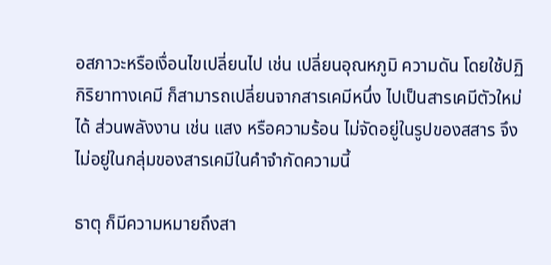อสภาวะหรือเงื่อนไขเปลี่ยนไป เช่น เปลี่ยนอุณหภูมิ ความดัน โดยใช้ปฏิกิริยาทางเคมี ก็สามารถเปลี่ยนจากสารเคมีหนึ่ง ไปเป็นสารเคมีตัวใหม่ได้ ส่วนพลังงาน เช่น แสง หรือความร้อน ไม่จัดอยู่ในรูปของสสาร จึงไม่อยู่ในกลุ่มของสารเคมีในคำจำกัดความนี้

ธาตุ ก็มีความหมายถึงสา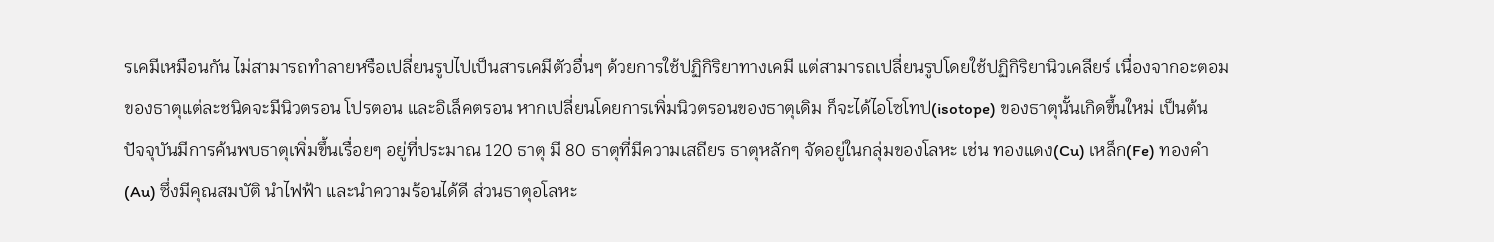รเคมีเหมือนกัน ไม่สามารถทำลายหรือเปลี่ยนรูปไปเป็นสารเคมีตัวอื่นๆ ด้วยการใช้ปฏิกิริยาทางเคมี แต่สามารถเปลี่ยนรูปโดยใช้ปฏิกิริยานิวเคลียร์ เนื่องจากอะตอมของธาตุแต่ละชนิดจะมีนิวตรอน โปรตอน และอิเล็คตรอน หากเปลี่ยนโดยการเพิ่มนิวตรอนของธาตุเดิม ก็จะได้ไอโซโทป(isotope) ของธาตุนั้นเกิดขึ้นใหม่ เป็นต้น ปัจจุบันมีการค้นพบธาตุเพิ่มขึ้นเรื่อยๆ อยู่ที่ประมาณ 120 ธาตุ มี 80 ธาตุที่มีความเสถียร ธาตุหลักๆ จัดอยู่ในกลุ่มของโลหะ เช่น ทองแดง(Cu) เหล็ก(Fe) ทองคำ(Au) ซึ่งมีคุณสมบัติ นำไฟฟ้า และนำความร้อนได้ดี ส่วนธาตุอโลหะ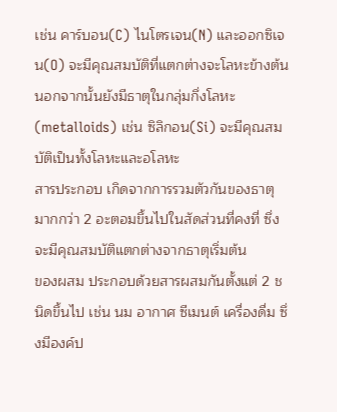เช่น คาร์บอน(C) ไนโตรเจน(N) และออกซิเจน(O) จะมีคุณสมบัติที่แตกต่างจะโลหะข้างต้น นอกจากนั้นยังมีธาตุในกลุ่มกึ่งโลหะ(metalloids) เช่น ซิลิกอน(Si) จะมีคุณสมบัติเป็นทั้งโลหะและอโลหะ
สารประกอบ เกิดจากการรวมตัวกันของธาตุมากกว่า 2 อะตอมขึ้นไปในสัดส่วนที่คงที่ ซึ่งจะมีคุณสมบัติแตกต่างจากธาตุเริ่มต้น
ของผสม ประกอบด้วยสารผสมกันตั้งแต่ 2 ชนิดขึ้นไป เช่น นม อากาศ ซีเมนต์ เครื่องดื่ม ซึ่งมีองค์ป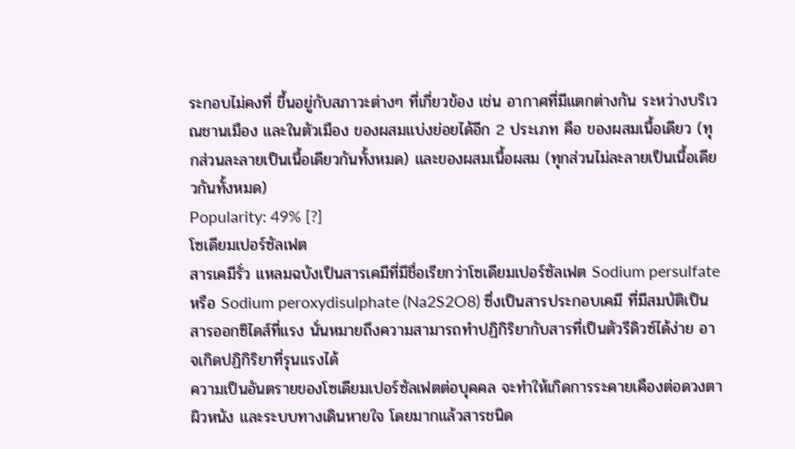ระกอบไม่คงที่ ขึ้นอยู่กับสภาวะต่างๆ ที่เกี่ยวข้อง เช่น อากาศที่มีแตกต่างกัน ระหว่างบริเวณชานเมือง และในตัวเมือง ของผสมแบ่งย่อยได้อีก 2 ประเภท คือ ของผสมเนื้อเดียว (ทุกส่วนละลายเป็นเนื้อเดียวกันทั้งหมด) และของผสมเนื้อผสม (ทุกส่วนไม่ละลายเป็นเนื้อเดียวกันทั้งหมด)
Popularity: 49% [?]
โซเดียมเปอร์ซัลเฟต
สารเคมีรั่ว แหลมฉบังเป็นสารเคมีที่มีชื่อเรียกว่าโซเดียมเปอร์ซัลเฟต Sodium persulfate หรือ Sodium peroxydisulphate (Na2S2O8) ซึ่งเป็นสารประกอบเคมี ที่มีสมบัติเป็นสารออกซิไดส์ที่แรง นั่นหมายถึงความสามารถทำปฏิกิริยากับสารที่เป็นตัวรีดิวซ์ได้ง่าย อาจเกิดปฏิกิริยาที่รุนแรงได้
ความเป็นอันตรายของโซเดียมเปอร์ซัลเฟตต่อบุคคล จะทำให้เกิดการระคายเคืองต่อดวงตา ผิวหนัง และระบบทางเดินหายใจ โดยมากแล้วสารชนิด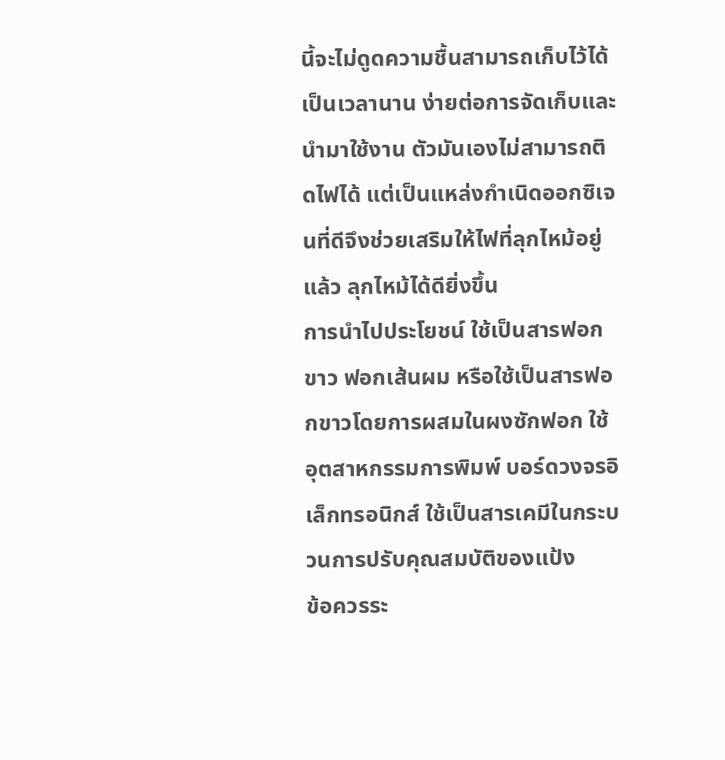นี้จะไม่ดูดความชื้นสามารถเก็บไว้ได้เป็นเวลานาน ง่ายต่อการจัดเก็บและนำมาใช้งาน ตัวมันเองไม่สามารถติดไฟได้ แต่เป็นแหล่งกำเนิดออกซิเจนที่ดีจึงช่วยเสริมให้ไฟที่ลุกไหม้อยู่แล้ว ลุกไหม้ได้ดียิ่งขึ้น
การนำไปประโยชน์ ใช้เป็นสารฟอกขาว ฟอกเส้นผม หรือใช้เป็นสารฟอกขาวโดยการผสมในผงซักฟอก ใช้อุตสาหกรรมการพิมพ์ บอร์ดวงจรอิเล็กทรอนิกส์ ใช้เป็นสารเคมีในกระบวนการปรับคุณสมบัติของแป้ง
ข้อควรระ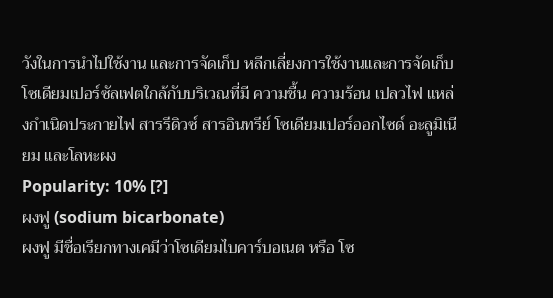วังในการนำไปใช้งาน และการจัดเก็บ หลีกเลี่ยงการใช้งานและการจัดเก็บโซเดียมเปอร์ซัลเฟตใกล้กับบริเวณที่มี ความชื้น ความร้อน เปลวไฟ แหล่งกำเนิดประกายไฟ สารรีดิวซ์ สารอินทรีย์ โซเดียมเปอร์ออกไซด์ อะลูมิเนียม และโลหะผง
Popularity: 10% [?]
ผงฟู (sodium bicarbonate)
ผงฟู มีชื่อเรียกทางเคมีว่าโซเดียมไบคาร์บอเนต หรือ โซ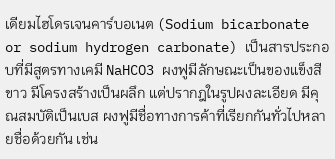เดียมไฮโดรเจนคาร์บอเนต (Sodium bicarbonate or sodium hydrogen carbonate) เป็นสารประกอบที่มีสูตรทางเคมี NaHCO3 ผงฟูมีลักษณะเป็นของแข็งสีขาว มีโครงสร้างเป็นผลึก แต่ปรากฎในรูปผงละเอียด มีคุณสมบัติเป็นเบส ผงฟูมีชื่อทางการค้าที่เรียกกันทั่วไปหลายชื่อด้วยกัน เช่น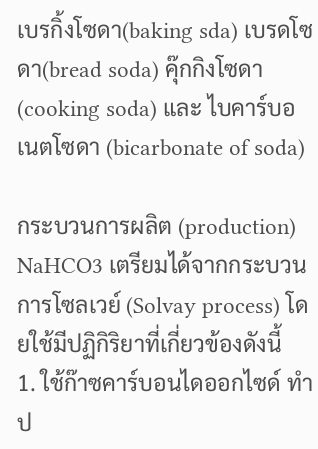เบรกิ้งโซดา(baking sda) เบรดโซดา(bread soda) คุ๊กกิงโซดา (cooking soda) และ ไบคาร์บอเนตโซดา (bicarbonate of soda)

กระบวนการผลิต (production)
NaHCO3 เตรียมได้จากกระบวนการโซลเวย์ (Solvay process) โดยใช้มีปฏิกิริยาที่เกี่ยวข้องดังนี้
1. ใช้ก๊าซคาร์บอนไดออกไซด์ ทำป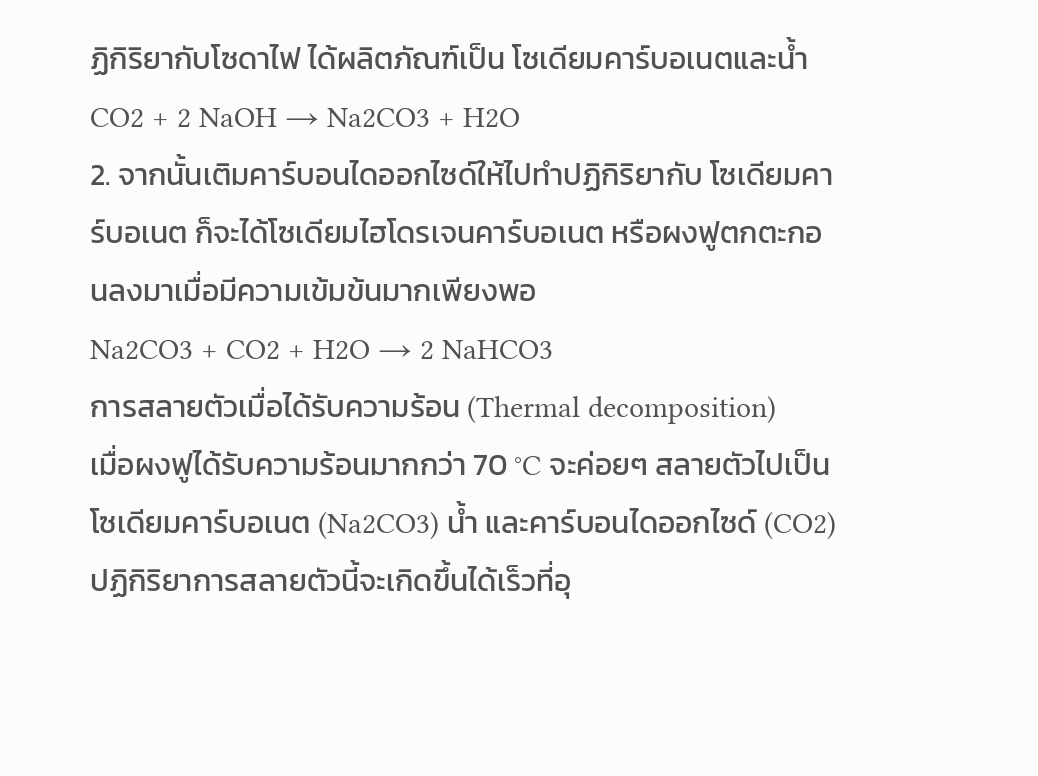ฏิกิริยากับโซดาไฟ ได้ผลิตภัณฑ์เป็น โซเดียมคาร์บอเนตและน้ำ
CO2 + 2 NaOH → Na2CO3 + H2O
2. จากนั้นเติมคาร์บอนไดออกไซด์ให้ไปทำปฏิกิริยากับ โซเดียมคาร์บอเนต ก็จะได้โซเดียมไฮโดรเจนคาร์บอเนต หรือผงฟูตกตะกอนลงมาเมื่อมีความเข้มข้นมากเพียงพอ
Na2CO3 + CO2 + H2O → 2 NaHCO3
การสลายตัวเมื่อได้รับความร้อน (Thermal decomposition)
เมื่อผงฟูได้รับความร้อนมากกว่า 70 °C จะค่อยๆ สลายตัวไปเป็น โซเดียมคาร์บอเนต (Na2CO3) น้ำ และคาร์บอนไดออกไซด์ (CO2) ปฏิกิริยาการสลายตัวนี้จะเกิดขึ้นได้เร็วที่อุ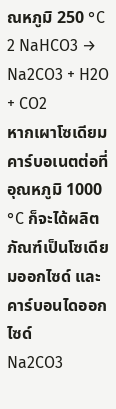ณหภูมิ 250 °C
2 NaHCO3 → Na2CO3 + H2O + CO2
หากเผาโซเดียมคาร์บอเนตต่อที่อุณหภูมิ 1000 °C ก็จะได้ผลิตภัณฑ์เป็นโซเดียมออกไซด์ และคาร์บอนไดออกไซด์
Na2CO3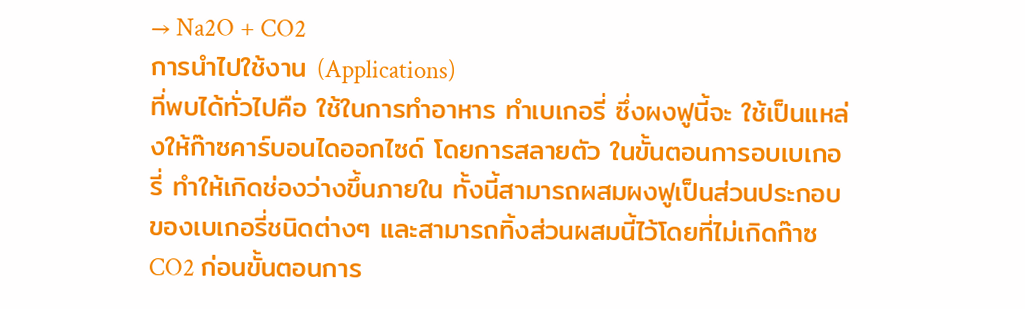→ Na2O + CO2
การนำไปใช้งาน (Applications)
ที่พบได้ทั่วไปคือ ใช้ในการทำอาหาร ทำเบเกอรี่ ซึ่งผงฟูนี้จะ ใช้เป็นแหล่งให้ก๊าซคาร์บอนไดออกไซด์ โดยการสลายตัว ในขั้นตอนการอบเบเกอรี่ ทำให้เกิดช่องว่างขึ้นภายใน ทั้งนี้สามารถผสมผงฟูเป็นส่วนประกอบของเบเกอรี่ชนิดต่างๆ และสามารถทิ้งส่วนผสมนี้ไว้โดยที่ไม่เกิดก๊าซ CO2 ก่อนขั้นตอนการ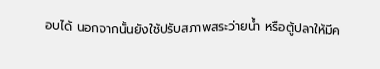อบได้ นอกจากนั้นยังใช้ปรับสภาพสระว่ายน้ำ หรือตู้ปลาให้มีค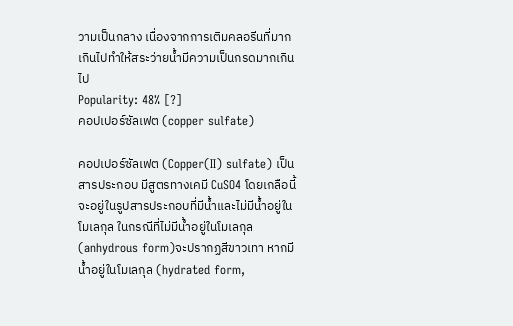วามเป็นกลาง เนื่องจากการเติมคลอรีนที่มากเกินไปทำให้สระว่ายน้ำมีความเป็นกรดมากเกินไป
Popularity: 48% [?]
คอปเปอร์ซัลเฟต (copper sulfate)

คอปเปอร์ซัลเฟต (Copper(II) sulfate) เป็นสารประกอบ มีสูตรทางเคมี CuSO4 โดยเกลือนี้จะอยู่ในรูปสารประกอบที่มีน้ำและไม่มีน้ำอยู่ในโมเลกุล ในกรณีที่ไม่มีน้ำอยู่ในโมเลกุล (anhydrous form)จะปรากฏสีขาวเทา หากมีน้ำอยู่ในโมเลกุล (hydrated form,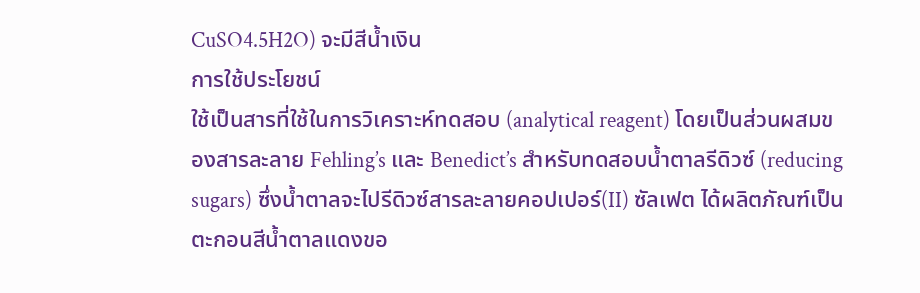CuSO4.5H2O) จะมีสีน้ำเงิน
การใช้ประโยชน์
ใช้เป็นสารที่ใช้ในการวิเคราะห์ทดสอบ (analytical reagent) โดยเป็นส่วนผสมของสารละลาย Fehling’s และ Benedict’s สำหรับทดสอบน้ำตาลรีดิวซ์ (reducing sugars) ซึ่งน้ำตาลจะไปรีดิวซ์สารละลายคอปเปอร์(II) ซัลเฟต ได้ผลิตภัณฑ์เป็นตะกอนสีน้ำตาลแดงขอ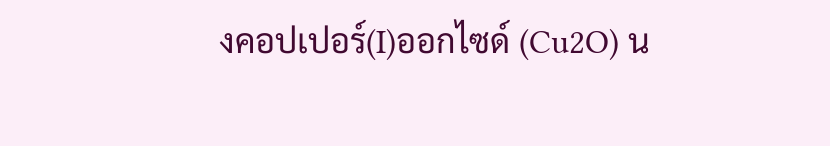งคอปเปอร์(I)ออกไซด์ (Cu2O) น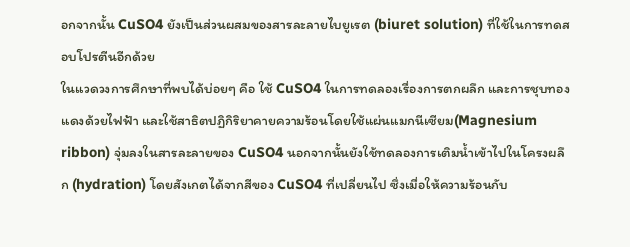อกจากนั้น CuSO4 ยังเป็นส่วนผสมของสารละลายไบยูเรต (biuret solution) ที่ใช้ในการทดสอบโปรตีนอีกด้วย
ในแวดวงการศึกษาที่พบได้บ่อยๆ คือ ใช้ CuSO4 ในการทดลองเรื่องการตกผลึก และการชุบทองแดงด้วยไฟฟ้า และใช้สาธิตปฏิกิริยาคายความร้อนโดยใช้แผ่นแมกนีเซียม(Magnesium ribbon) จุ่มลงในสารละลายของ CuSO4 นอกจากนั้นยังใช้ทดลองการเติมน้ำเข้าไปในโครงผลึก (hydration) โดยสังเกตได้จากสีของ CuSO4 ที่เปลี่ยนไป ซึ่งเมื่อให้ความร้อนกับ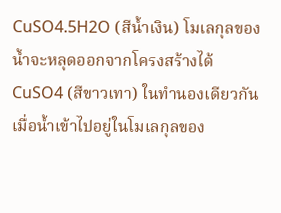CuSO4.5H2O (สีน้ำเงิน) โมเลกุลของน้ำจะหลุดออกจากโครงสร้างได้ CuSO4 (สีขาวเทา) ในทำนองเดียวกันเมื่อน้ำเข้าไปอยู่ในโมเลกุลของ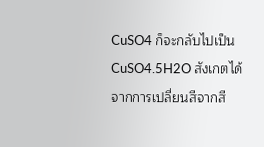CuSO4 ก็จะกลับไปเป็น CuSO4.5H2O สังเกตได้จากการเปลี่ยนสีจากสี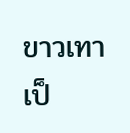ขาวเทาเป็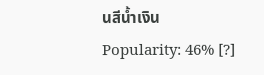นสีน้ำเงิน
Popularity: 46% [?]